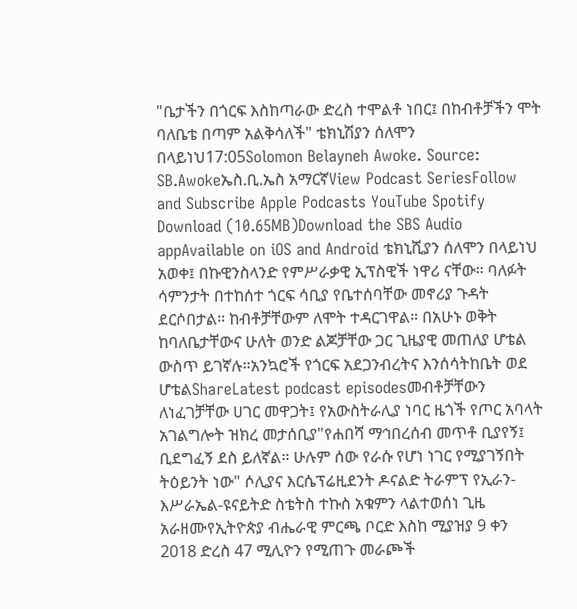"ቤታችን በጎርፍ እስከጣራው ድረስ ተሞልቶ ነበር፤ በከብቶቻችን ሞት ባለቤቴ በጣም አልቅሳለች" ቴክኒሽያን ሰለሞን በላይነህ17:05Solomon Belayneh Awoke. Source: SB.Awokeኤስ.ቢ.ኤስ አማርኛView Podcast SeriesFollow and Subscribe Apple Podcasts YouTube Spotify Download (10.65MB)Download the SBS Audio appAvailable on iOS and Android ቴክኒሺያን ሰለሞን በላይነህ አወቀ፤ በኩዊንስላንድ የምሥራቃዊ ኢፕስዊች ነዋሪ ናቸው። ባለፉት ሳምንታት በተከሰተ ጎርፍ ሳቢያ የቤተሰባቸው መኖሪያ ጉዳት ደርሶበታል። ከብቶቻቸውም ለሞት ተዳርገዋል። በአሁኑ ወቅት ከባለቤታቸውና ሁለት ወንድ ልጆቻቸው ጋር ጊዜያዊ መጠለያ ሆቴል ውስጥ ይገኛሉ።አንኳሮች የጎርፍ አደጋንብረትና እንሰሳትከቤት ወደ ሆቴልShareLatest podcast episodesመብቶቻቸውን ለነፈገቻቸው ሀገር መዋጋት፤ የአውስትራሊያ ነባር ዜጎች የጦር አባላት አገልግሎት ዝክረ መታሰቢያ"የሐበሻ ማኅበረሰብ መጥቶ ቢያየኝ፤ ቢደግፈኝ ደስ ይለኛል። ሁሉም ሰው የራሱ የሆነ ነገር የሚያገኝበት ትዕይንት ነው" ሶሊያና እርሴፕሬዚደንት ዶናልድ ትራምፕ የኢራን-እሥራኤል-ዩናይትድ ስቴትስ ተኩስ አቁምን ላልተወሰነ ጊዜ አራዘሙየኢትዮጵያ ብሔራዊ ምርጫ ቦርድ እስከ ሚያዝያ 9 ቀን 2018 ድረስ 47 ሚሊዮን የሚጠጉ መራጮች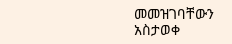መመዝገባቸውን አስታወቀ